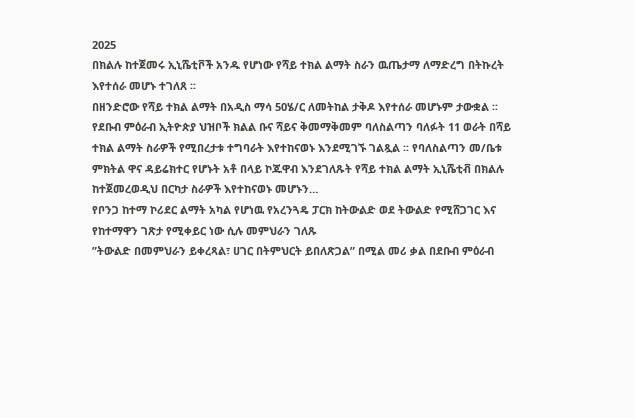2025
በክልሉ ከተጀመሩ ኢኒሼቲቮች አንዱ የሆነው የሻይ ተክል ልማት ስራን ዉጤታማ ለማድረግ በትኩረት እየተሰራ መሆኑ ተገለጸ ፡፡
በዘንድሮው የሻይ ተክል ልማት በአዲስ ማሳ 50ሄ/ር ለመትከል ታቅዶ እየተሰራ መሆኑም ታውቋል ፡፡ የደቡብ ምዕራብ ኢትዮጵያ ህዝቦች ክልል ቡና ሻይና ቅመማቅመም ባለስልጣን ባለፉት 11 ወራት በሻይ ተክል ልማት ስራዎች የሚበረታቱ ተግባራት እየተከናወኑ እንደሚገኙ ገልጿል ፡፡ የባለስልጣን መ/ቤቱ ምክትል ዋና ዳይሬክተር የሆኑት አቶ በላይ ኮጁዋብ እንደገለጹት የሻይ ተክል ልማት ኢኒሼቲቭ በክልሉ ከተጀመረወዲህ በርካታ ስራዎች እየተከናወኑ መሆኑን…
የቦንጋ ከተማ ኮሪደር ልማት አካል የሆነዉ የአረንጓዴ ፓርክ ከትውልድ ወደ ትውልድ የሚሸጋገር እና የከተማዋን ገጽታ የሚቀይር ነው ሲሉ መምህራን ገለጹ
”ትውልድ በመምህራን ይቀረጻል፣ ሀገር በትምህርት ይበለጽጋል” በሚል መሪ ቃል በደቡብ ምዕራብ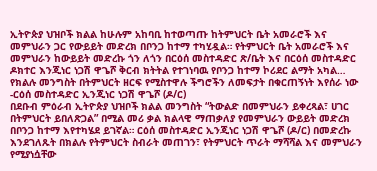ኢትዮጵያ ህዝቦች ክልል ከሁሉም አከባቢ ከተወጣጡ ከትምህርት ቤት አመራሮች እና መምህራን ጋር የውይይት መድረክ በቦንጋ ከተማ ተካሂዷል። የትምህርት ቤት አመራሮች እና መምህራን ከውይይት መድረኩ ጎን ለጎን በርዕሰ መስተዳድር ጽ/ቤት እና በርዕሰ መስተዳድር ዶክተር እንጂነር ነጋሽ ዋጌሾ ቅርብ ክትትል የተገነባዉ የቦንጋ ከተማ ኮሪደር ልማት አካል…
የክልሉ መንግስት በትምህርት ዘርፍ የሚስተዋሉ ችግሮችን ለመፍታት በቁርጠኝነት እየሰራ ነው -ርዕሰ መስተዳድር ኢንጂነር ነጋሽ ዋጌሾ (ዶ/ር)
በደቡብ ምዕራብ ኢትዮጵያ ህዝቦች ክልል መንግስት “ትውልድ በመምህራን ይቀረጻል፣ ሀገር በትምህርት ይበለጽጋል” በሚል መሪ ቃል ክልላዊ ማጠቃለያ የመምህራን ውይይት መድረክ በቦንጋ ከተማ እየተካሄደ ይገኛል። ርዕሰ መስተዳድር ኢንጂነር ነጋሽ ዋጌሾ (ዶ/ር) በመድረኩ እንደገለጹት በክልሉ የትምህርት ስብራት መጠገን፣ የትምህርት ጥራት ማሻሻል እና መምህራን የሚያነሷቸው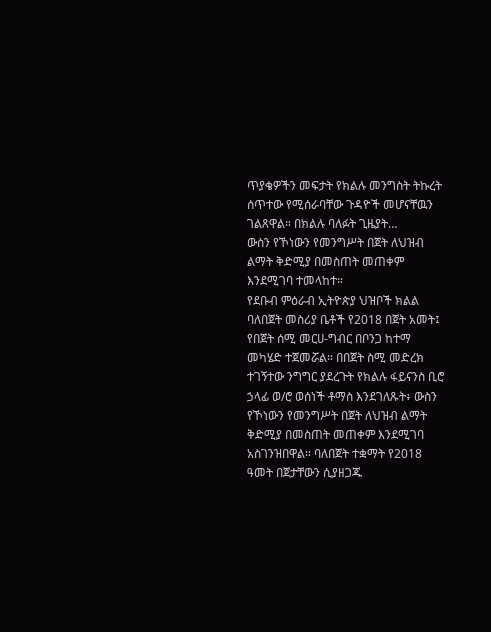ጥያቄዎችን መፍታት የክልሉ መንግስት ትኩረት ሰጥተው የሚሰራባቸው ጉዳዮች መሆናቸዉን ገልጸዋል። በክልሉ ባለፉት ጊዜያት…
ውስን የኾነውን የመንግሥት በጀት ለህዝብ ልማት ቅድሚያ በመስጠት መጠቀም እንደሚገባ ተመላከተ።
የደቡብ ምዕራብ ኢትዮጵያ ህዝቦች ክልል ባለበጀት መስሪያ ቤቶች የ2018 በጀት አመት፤ የበጀት ሰሚ መርሀ-ግብር በቦንጋ ከተማ መካሄድ ተጀመሯል። በበጀት ስሚ መድረክ ተገኝተው ንግግር ያደረጉት የክልሉ ፋይናንስ ቢሮ ኃላፊ ወ/ሮ ወሰነች ቶማስ እንደገለጹት፥ ውስን የኾነውን የመንግሥት በጀት ለህዝብ ልማት ቅድሚያ በመስጠት መጠቀም እንደሚገባ አስገንዝበዋል። ባለበጀት ተቋማት የ2018 ዓመት በጀታቸውን ሲያዘጋጁ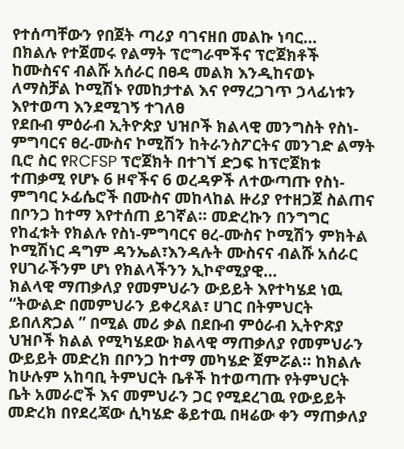የተሰጣቸውን የበጀት ጣሪያ ባገናዘበ መልኩ ነባር…
በክልሉ የተጀመሩ የልማት ፕሮግራሞችና ፕሮጀክቶች ከሙስናና ብልሹ አሰራር በፀዳ መልክ እንዲከናወኑ ለማስቻል ኮሚሽኑ የመከታተል እና የማረጋገጥ ኃላፊነቱን እየተወጣ እንደሚገኝ ተገለፀ
የደቡብ ምዕራብ ኢትዮጵያ ህዝቦች ክልላዊ መንግስት የስነ-ምግባርና ፀረ-ሙስና ኮሚሽን ከትራንስፖርትና መንገድ ልማት ቢሮ ስር የRCFSP ፕሮጀክት በተገኘ ድጋፍ ከፕሮጀክቱ ተጠቃሚ የሆኑ 6 ዞኖችና 6 ወረዳዎች ለተውጣጡ የስነ-ምግባር ኦፊሴሮች በሙስና መከላከል ዙሪያ የተዘጋጀ ስልጠና በቦንጋ ከተማ እየተሰጠ ይገኛል። መድረኩን በንግግር የከፈቱት የክልሉ የስነ-ምግባርና ፀረ-ሙስና ኮሚሽን ምክትል ኮሚሽነር ዳግም ዳንኤል፣እንዳሉት ሙስናና ብልሹ አሰራር የሀገራችንም ሆነ የክልላችንን ኢኮኖሚያዊ…
ክልላዊ ማጠቃለያ የመምህራን ውይይት እየተካሄደ ነዉ
“ትውልድ በመምህራን ይቀረጻል፣ ሀገር በትምህርት ይበለጽጋል ” በሚል መሪ ቃል በደቡብ ምዕራብ ኢትዮጽያ ህዝቦች ክልል የሚካሄደው ክልላዊ ማጠቃለያ የመምህራን ውይይት መድረክ በቦንጋ ከተማ መካሄድ ጀምሯል። ከክልሉ ከሁሉም አከባቢ ትምህርት ቤቶች ከተወጣጡ የትምህርት ቤት አመራሮች እና መምህራን ጋር የሚደረገዉ የውይይት መድረክ በየደረጃው ሲካሄድ ቆይተዉ በዛሬው ቀን ማጠቃለያ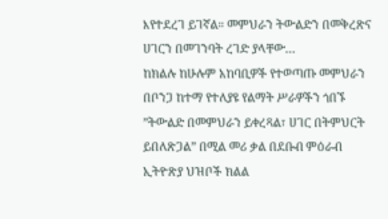እየተደረገ ይገኛል። መምህራን ትውልድን በመቅረጽና ሀገርን በመገንባት ረገድ ያላቸው…
ከክልሉ ከሁሉም አከባቢዎች የተወጣጡ መምህራን በቦንጋ ከተማ የተለያዩ የልማት ሥራዎችን ጎበኙ
”ትውልድ በመምህራን ይቀረጻል፣ ሀገር በትምህርት ይበለጽጋል” በሚል መሪ ቃል በደቡብ ምዕራብ ኢትዮጽያ ህዝቦች ክልል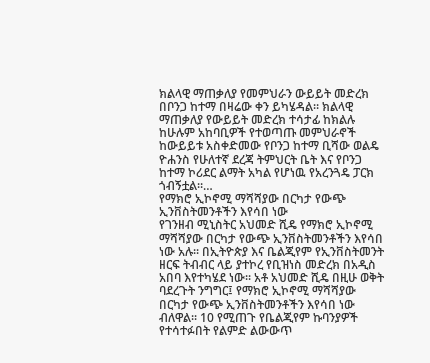ክልላዊ ማጠቃለያ የመምህራን ውይይት መድረክ በቦንጋ ከተማ በዛሬው ቀን ይካሄዳል። ክልላዊ ማጠቃለያ የውይይት መድረክ ተሳታፊ ከክልሉ ከሁሉም አከባቢዎች የተወጣጡ መምህራኖች ከውይይቱ አስቀድመው የቦንጋ ከተማ ቢሻው ወልዴ ዮሐንስ የሁለተኛ ደረጃ ትምህርት ቤት እና የቦንጋ ከተማ ኮሪደር ልማት አካል የሆነዉ የአረንጓዴ ፓርክ ጎብኝቷል።…
የማክሮ ኢኮኖሚ ማሻሻያው በርካታ የውጭ ኢንቨስትመንቶችን እየሳበ ነው
የገንዘብ ሚኒስትር አህመድ ሺዴ የማክሮ ኢኮኖሚ ማሻሻያው በርካታ የውጭ ኢንቨስትመንቶችን እየሳበ ነው አሉ፡፡ በኢትዮጵያ እና ቤልጂየም የኢንቨስትመንት ዘርፍ ትብብር ላይ ያተኮረ የቢዝነስ መድረክ በአዲስ አበባ እየተካሄደ ነው፡፡ አቶ አህመድ ሺዴ በዚሁ ወቅት ባደረጉት ንግግር፤ የማክሮ ኢኮኖሚ ማሻሻያው በርካታ የውጭ ኢንቨስትመንቶችን እየሳበ ነው ብለዋል፡፡ 10 የሚጠጉ የቤልጂየም ኩባንያዎች የተሳተፉበት የልምድ ልውውጥ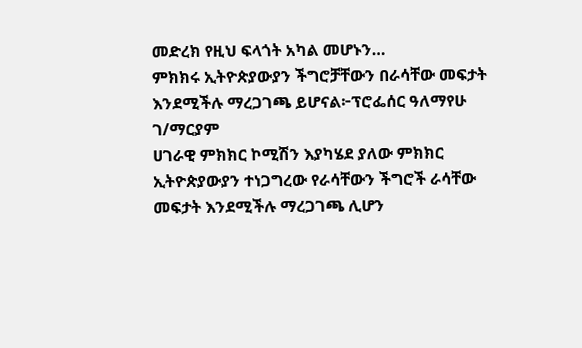መድረክ የዚህ ፍላጎት አካል መሆኑን…
ምክክሩ ኢትዮጵያውያን ችግሮቻቸውን በራሳቸው መፍታት እንደሚችሉ ማረጋገጫ ይሆናል፦ፕሮፌሰር ዓለማየሁ ገ/ማርያም
ሀገራዊ ምክክር ኮሚሽን እያካሄደ ያለው ምክክር ኢትዮጵያውያን ተነጋግረው የራሳቸውን ችግሮች ራሳቸው መፍታት እንደሚችሉ ማረጋገጫ ሊሆን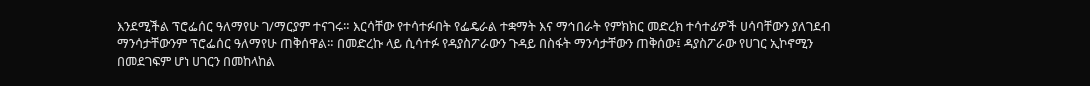እንደሚችል ፕሮፌሰር ዓለማየሁ ገ/ማርያም ተናገሩ። እርሳቸው የተሳተፉበት የፌዴራል ተቋማት እና ማኅበራት የምክክር መድረክ ተሳተፊዎች ሀሳባቸውን ያለገደብ ማንሳታቸውንም ፕሮፌሰር ዓለማየሁ ጠቅሰዋል። በመድረኩ ላይ ሲሳተፉ የዳያስፖራውን ጉዳይ በስፋት ማንሳታቸውን ጠቅሰው፤ ዳያስፖራው የሀገር ኢኮኖሚን በመደገፍም ሆነ ሀገርን በመከላከል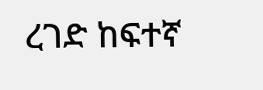ረገድ ከፍተኛ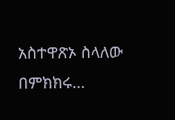አስተዋጽኦ ስላለው በምክክሩ…